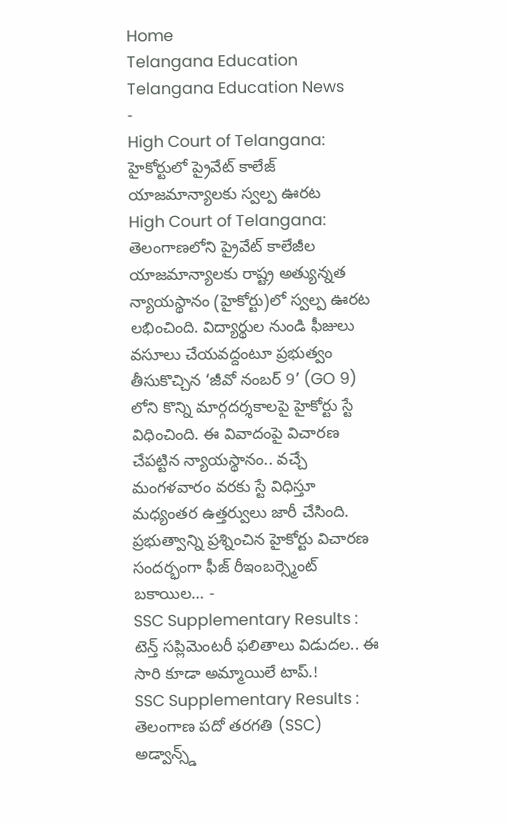Home
Telangana Education
Telangana Education News
-
High Court of Telangana: హైకోర్టులో ప్రైవేట్ కాలేజ్ యాజమాన్యాలకు స్వల్ప ఊరట
High Court of Telangana: తెలంగాణలోని ప్రైవేట్ కాలేజీల యాజమాన్యాలకు రాష్ట్ర అత్యున్నత న్యాయస్థానం (హైకోర్టు)లో స్వల్ప ఊరట లభించింది. విద్యార్థుల నుండి ఫీజులు వసూలు చేయవద్దంటూ ప్రభుత్వం తీసుకొచ్చిన ‘జీవో నంబర్ 9’ (GO 9) లోని కొన్ని మార్గదర్శకాలపై హైకోర్టు స్టే విధించింది. ఈ వివాదంపై విచారణ చేపట్టిన న్యాయస్థానం.. వచ్చే మంగళవారం వరకు స్టే విధిస్తూ మధ్యంతర ఉత్తర్వులు జారీ చేసింది. ప్రభుత్వాన్ని ప్రశ్నించిన హైకోర్టు విచారణ సందర్భంగా ఫీజ్ రీఇంబర్స్మెంట్ బకాయిల… -
SSC Supplementary Results : టెన్త్ సప్లిమెంటరీ ఫలితాలు విడుదల.. ఈ సారి కూడా అమ్మాయిలే టాప్.!
SSC Supplementary Results : తెలంగాణ పదో తరగతి (SSC) అడ్వాన్స్డ్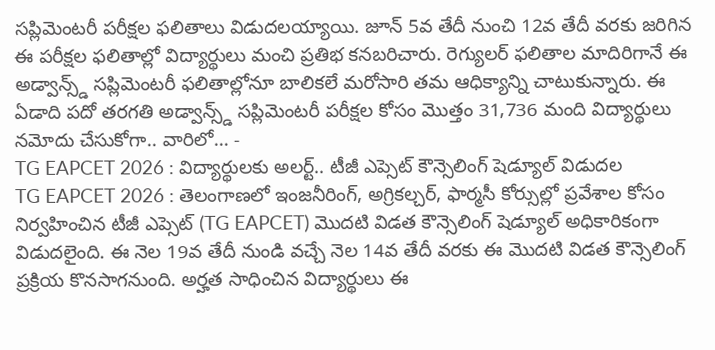సప్లిమెంటరీ పరీక్షల ఫలితాలు విడుదలయ్యాయి. జూన్ 5వ తేదీ నుంచి 12వ తేదీ వరకు జరిగిన ఈ పరీక్షల ఫలితాల్లో విద్యార్థులు మంచి ప్రతిభ కనబరిచారు. రెగ్యులర్ ఫలితాల మాదిరిగానే ఈ అడ్వాన్స్డ్ సప్లిమెంటరీ ఫలితాల్లోనూ బాలికలే మరోసారి తమ ఆధిక్యాన్ని చాటుకున్నారు. ఈ ఏడాది పదో తరగతి అడ్వాన్స్డ్ సప్లిమెంటరీ పరీక్షల కోసం మొత్తం 31,736 మంది విద్యార్థులు నమోదు చేసుకోగా.. వారిలో… -
TG EAPCET 2026 : విద్యార్థులకు అలర్ట్.. టీజీ ఎప్సెట్ కౌన్సెలింగ్ షెడ్యూల్ విడుదల
TG EAPCET 2026 : తెలంగాణలో ఇంజనీరింగ్, అగ్రికల్చర్, ఫార్మసీ కోర్సుల్లో ప్రవేశాల కోసం నిర్వహించిన టీజీ ఎప్సెట్ (TG EAPCET) మొదటి విడత కౌన్సెలింగ్ షెడ్యూల్ అధికారికంగా విడుదలైంది. ఈ నెల 19వ తేదీ నుండి వచ్చే నెల 14వ తేదీ వరకు ఈ మొదటి విడత కౌన్సెలింగ్ ప్రక్రియ కొనసాగనుంది. అర్హత సాధించిన విద్యార్థులు ఈ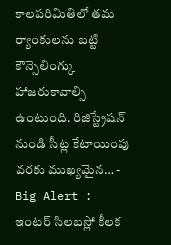కాలపరిమితిలో తమ ర్యాంకులను బట్టి కౌన్సెలింగ్కు హాజరుకావాల్సి ఉంటుంది. రిజిస్ట్రేషన్ నుండి సీట్ల కేటాయింపు వరకు ముఖ్యమైన… -
Big Alert : ఇంటర్ సిలబస్లో కీలక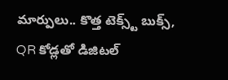మార్పులు.. కొత్త టెక్స్ట్ బుక్స్, QR కోడ్లతో డిజిటల్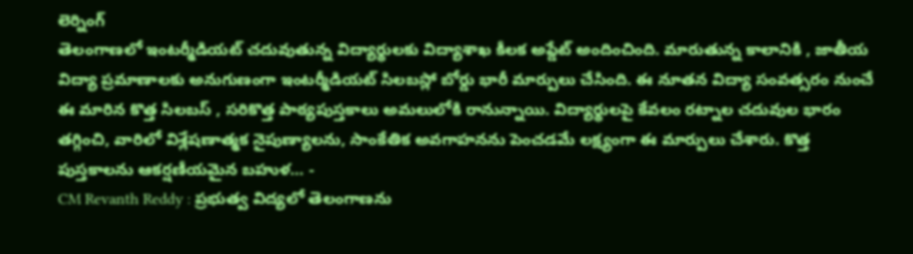లెర్నింగ్
తెలంగాణలో ఇంటర్మీడియట్ చదువుతున్న విద్యార్థులకు విద్యాశాఖ కీలక అప్డేట్ అందించింది. మారుతున్న కాలానికి , జాతీయ విద్యా ప్రమాణాలకు అనుగుణంగా ఇంటర్మీడియట్ సిలబస్లో బోర్డు భారీ మార్పులు చేసింది. ఈ నూతన విద్యా సంవత్సరం నుంచే ఈ మారిన కొత్త సిలబస్ , సరికొత్త పాఠ్యపుస్తకాలు అమలులోకి రానున్నాయి. విద్యార్థులపై కేవలం రట్నాల చదువుల భారం తగ్గించి, వారిలో విశ్లేషణాత్మక నైపుణ్యాలను, సాంకేతిక అవగాహనను పెంచడమే లక్ష్యంగా ఈ మార్పులు చేశారు. కొత్త పుస్తకాలను ఆకర్షణీయమైన బహుళ… -
CM Revanth Reddy : ప్రభుత్వ విద్యలో తెలంగాణను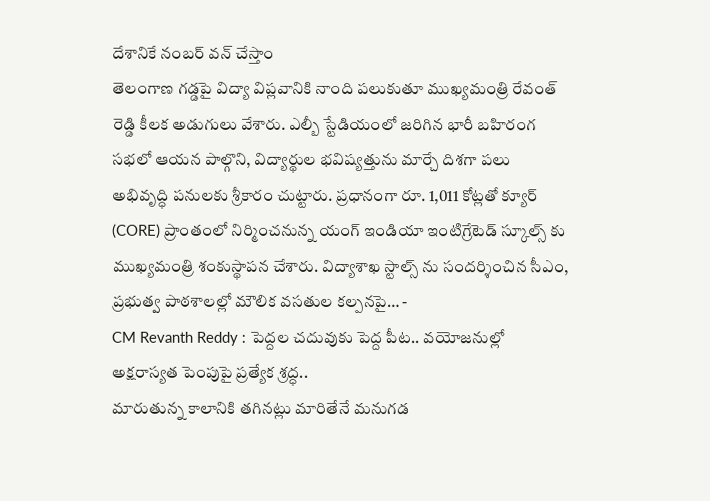దేశానికే నంబర్ వన్ చేస్తాం
తెలంగాణ గడ్డపై విద్యా విప్లవానికి నాంది పలుకుతూ ముఖ్యమంత్రి రేవంత్ రెడ్డి కీలక అడుగులు వేశారు. ఎల్బీ స్టేడియంలో జరిగిన భారీ బహిరంగ సభలో ఆయన పాల్గొని, విద్యార్థుల భవిష్యత్తును మార్చే దిశగా పలు అభివృద్ధి పనులకు శ్రీకారం చుట్టారు. ప్రధానంగా రూ. 1,011 కోట్లతో క్యూర్ (CORE) ప్రాంతంలో నిర్మించనున్న యంగ్ ఇండియా ఇంటిగ్రేటెడ్ స్కూల్స్ కు ముఖ్యమంత్రి శంకుస్థాపన చేశారు. విద్యాశాఖ స్టాల్స్ ను సందర్శించిన సీఎం, ప్రభుత్వ పాఠశాలల్లో మౌలిక వసతుల కల్పనపై… -
CM Revanth Reddy : పెద్దల చదువుకు పెద్ద పీట.. వయోజనుల్లో అక్షరాస్యత పెంపుపై ప్రత్యేక శ్రద్ధ..
మారుతున్న కాలానికి తగినట్లు మారితేనే మనుగడ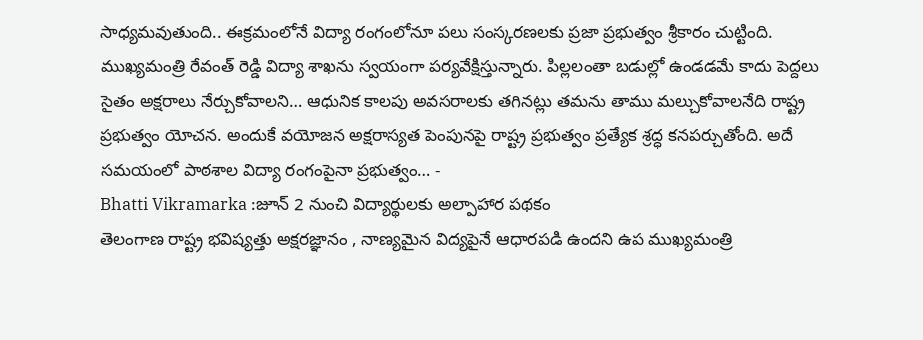సాధ్యమవుతుంది.. ఈక్రమంలోనే విద్యా రంగంలోనూ పలు సంస్కరణలకు ప్రజా ప్రభుత్వం శ్రీకారం చుట్టింది. ముఖ్యమంత్రి రేవంత్ రెడ్డి విద్యా శాఖను స్వయంగా పర్యవేక్షిస్తున్నారు. పిల్లలంతా బడుల్లో ఉండడమే కాదు పెద్దలు సైతం అక్షరాలు నేర్చుకోవాలని… ఆధునిక కాలపు అవసరాలకు తగినట్లు తమను తాము మల్చుకోవాలనేది రాష్ట్ర ప్రభుత్వం యోచన. అందుకే వయోజన అక్షరాస్యత పెంపునపై రాష్ట్ర ప్రభుత్వం ప్రత్యేక శ్రద్ధ కనపర్చుతోంది. అదే సమయంలో పాఠశాల విద్యా రంగంపైనా ప్రభుత్వం… -
Bhatti Vikramarka :జూన్ 2 నుంచి విద్యార్థులకు అల్పాహార పథకం
తెలంగాణ రాష్ట్ర భవిష్యత్తు అక్షరజ్ఞానం , నాణ్యమైన విద్యపైనే ఆధారపడి ఉందని ఉప ముఖ్యమంత్రి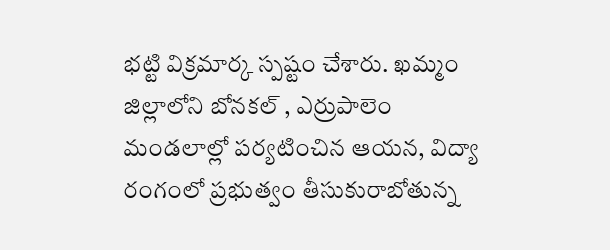భట్టి విక్రమార్క స్పష్టం చేశారు. ఖమ్మం జిల్లాలోని బోనకల్ , ఎర్రుపాలెం మండలాల్లో పర్యటించిన ఆయన, విద్యా రంగంలో ప్రభుత్వం తీసుకురాబోతున్న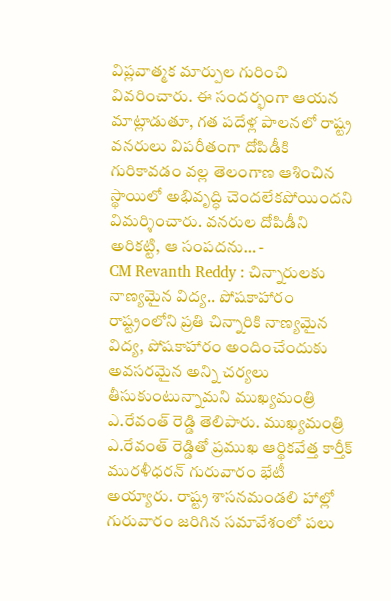విప్లవాత్మక మార్పుల గురించి వివరించారు. ఈ సందర్భంగా ఆయన మాట్లాడుతూ, గత పదేళ్ల పాలనలో రాష్ట్ర వనరులు విపరీతంగా దోపిడీకి గురికావడం వల్ల తెలంగాణ ఆశించిన స్థాయిలో అభివృద్ధి చెందలేకపోయిందని విమర్శించారు. వనరుల దోపిడీని అరికట్టి, ఆ సంపదను… -
CM Revanth Reddy : చిన్నారులకు నాణ్యమైన విద్య.. పోషకాహారం
రాష్ట్రంలోని ప్రతి చిన్నారికి నాణ్యమైన విద్య, పోషకాహారం అందించేందుకు అవసరమైన అన్ని చర్యలు తీసుకుంటున్నామని ముఖ్యమంత్రి ఎ.రేవంత్ రెడ్డి తెలిపారు. ముఖ్యమంత్రి ఎ.రేవంత్ రెడ్డితో ప్రముఖ ఆర్థికవేత్త కార్తీక్ మురళీధరన్ గురువారం భేటీ అయ్యారు. రాష్ట్ర శాసనమండలి హాల్లో గురువారం జరిగిన సమావేశంలో పలు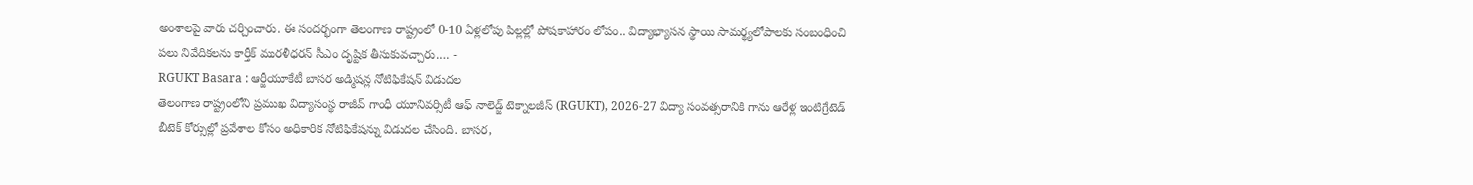అంశాలపై వారు చర్చించారు. ఈ సందర్భంగా తెలంగాణ రాష్ట్రంలో 0-10 ఏళ్లలోపు పిల్లల్లో పోషకాహారం లోపం.. విద్యాభ్యాసన స్థాయి సామర్థ్యలోపాలకు సంబంధించి పలు నివేదికలను కార్తీక్ మురళీధరన్ సీఎం దృష్టిక తీసుకువచ్చారు.… -
RGUKT Basara : ఆర్జీయూకేటీ బాసర అడ్మిషన్ల నోటిఫికేషన్ విడుదల
తెలంగాణ రాష్ట్రంలోని ప్రముఖ విద్యాసంస్థ రాజీవ్ గాంధీ యూనివర్సిటీ ఆఫ్ నాలెడ్జ్ టెక్నాలజీస్ (RGUKT), 2026-27 విద్యా సంవత్సరానికి గాను ఆరేళ్ల ఇంటిగ్రేటెడ్ బీటెక్ కోర్సుల్లో ప్రవేశాల కోసం అధికారిక నోటిఫికేషన్ను విడుదల చేసింది. బాసర,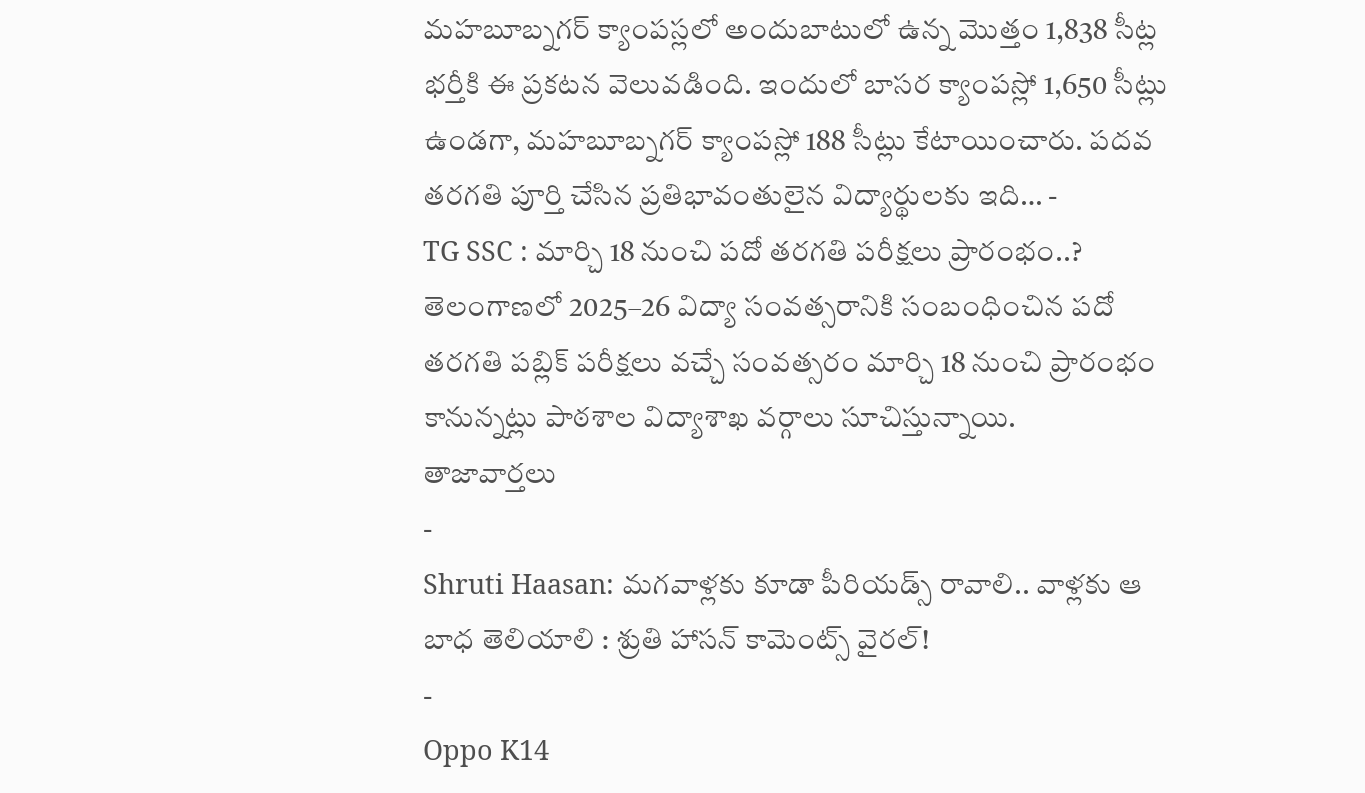మహబూబ్నగర్ క్యాంపస్లలో అందుబాటులో ఉన్న మొత్తం 1,838 సీట్ల భర్తీకి ఈ ప్రకటన వెలువడింది. ఇందులో బాసర క్యాంపస్లో 1,650 సీట్లు ఉండగా, మహబూబ్నగర్ క్యాంపస్లో 188 సీట్లు కేటాయించారు. పదవ తరగతి పూర్తి చేసిన ప్రతిభావంతులైన విద్యార్థులకు ఇది… -
TG SSC : మార్చి 18 నుంచి పదో తరగతి పరీక్షలు ప్రారంభం..?
తెలంగాణలో 2025–26 విద్యా సంవత్సరానికి సంబంధించిన పదో తరగతి పబ్లిక్ పరీక్షలు వచ్చే సంవత్సరం మార్చి 18 నుంచి ప్రారంభం కానున్నట్లు పాఠశాల విద్యాశాఖ వర్గాలు సూచిస్తున్నాయి.
తాజావార్తలు
-
Shruti Haasan: మగవాళ్లకు కూడా పీరియడ్స్ రావాలి.. వాళ్లకు ఆ బాధ తెలియాలి : శ్రుతి హాసన్ కామెంట్స్ వైరల్!
-
Oppo K14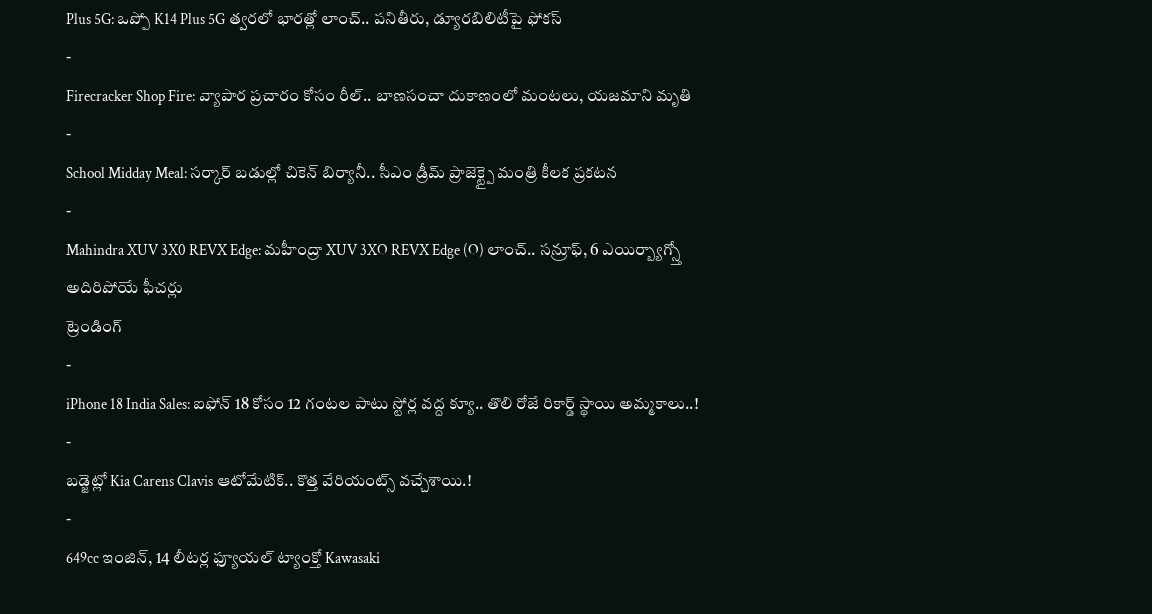Plus 5G: ఒప్పో K14 Plus 5G త్వరలో భారత్లో లాంచ్.. పనితీరు, డ్యూరబిలిటీపై ఫోకస్
-
Firecracker Shop Fire: వ్యాపార ప్రచారం కోసం రీల్.. బాణసంచా దుకాణంలో మంటలు, యజమాని మృతి
-
School Midday Meal: సర్కార్ బడుల్లో చికెన్ బిర్యానీ.. సీఎం డ్రీమ్ ప్రాజెక్ట్పై మంత్రి కీలక ప్రకటన
-
Mahindra XUV 3X0 REVX Edge: మహీంద్రా XUV 3XO REVX Edge (O) లాంచ్.. సన్రూఫ్, 6 ఎయిర్బ్యాగ్స్తో అదిరిపోయే ఫీచర్లు
ట్రెండింగ్
-
iPhone 18 India Sales: ఐఫోన్ 18 కోసం 12 గంటల పాటు స్టోర్ల వద్ద క్యూ.. తొలి రోజే రికార్డ్ స్థాయి అమ్మకాలు..!
-
బడ్జెట్లో Kia Carens Clavis ఆటోమేటిక్.. కొత్త వేరియంట్స్ వచ్చేశాయి.!
-
649cc ఇంజిన్, 14 లీటర్ల ఫ్యూయల్ ట్యాంక్తో Kawasaki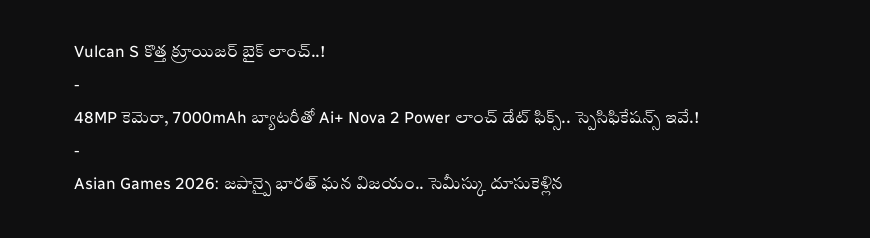Vulcan S కొత్త క్రూయిజర్ బైక్ లాంచ్..!
-
48MP కెమెరా, 7000mAh బ్యాటరీతో Ai+ Nova 2 Power లాంచ్ డేట్ ఫిక్స్.. స్పెసిఫికేషన్స్ ఇవే.!
-
Asian Games 2026: జపాన్పై భారత్ ఘన విజయం.. సెమీస్కు దూసుకెళ్లిన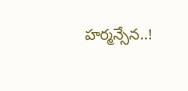హర్మన్సేన..!